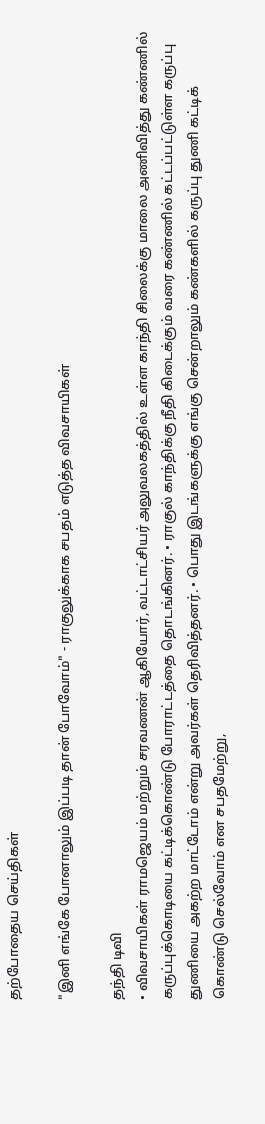தற்போதைய செய்திகள்

"இனி எங்கே போனாலும் இப்படி தான் போவோம்" - ராகுலுக்காக சபதம் எடுத்த விவசாயிகள்

தந்தி டிவி
• விவசாயிகள் ராமஜெயம் மற்றும் சரவணன் ஆகியோர், வட்டாட்சியர் அலுவலகத்தில் உள்ள காந்தி சிலைக்கு மாலை அணிவித்து கண்ணில் கருப்புக்கொடியை கட்டிக்கொண்டு போராட்டத்தை தொடங்கினர். • ராகுல் காந்திக்கு நீதி கிடைக்கும் வரை கண்ணில் கட்டப்பட்டுள்ள கருப்பு துணியை அகற்ற மாட்டோம் என்று அவர்கள் தெரிவித்தனர். • பொது இடங்களுக்கு எங்கு சென்றாலும் கண்களில் கருப்பு துணி கட்டிக் கொண்டு செல்வோம் என சபதமேற்று,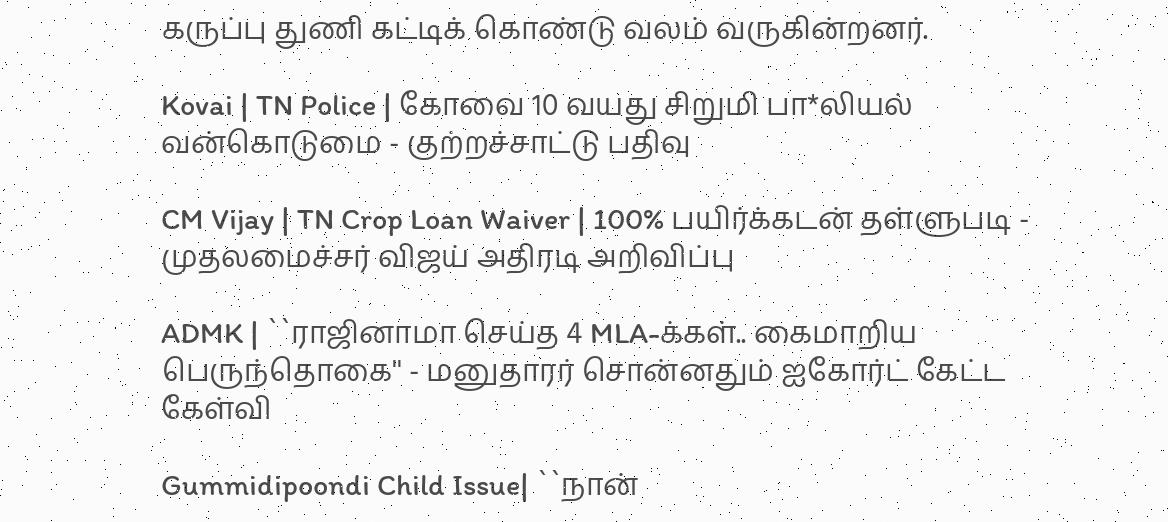கருப்பு துணி கட்டிக் கொண்டு வலம் வருகின்றனர்.

Kovai | TN Police | கோவை 10 வயது சிறுமி பா*லியல் வன்கொடுமை - குற்றச்சாட்டு பதிவு

CM Vijay | TN Crop Loan Waiver | 100% பயிர்க்கடன் தள்ளுபடி - முதலமைச்சர் விஜய் அதிரடி அறிவிப்பு

ADMK | ``ராஜினாமா செய்த 4 MLA-க்கள்.. கைமாறிய பெருந்தொகை'' - மனுதாரர் சொன்னதும் ஐகோர்ட் கேட்ட கேள்வி

Gummidipoondi Child Issue| ``நான்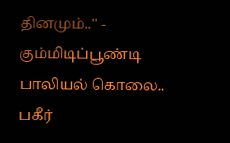தினமும்..'' - கும்மிடிப்பூண்டி பாலியல் கொலை.. பகீர்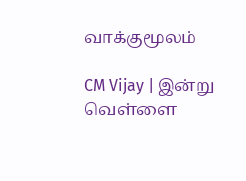வாக்குமூலம்

CM Vijay | இன்று வெள்ளை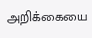அறிக்கையை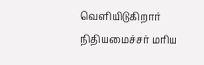வெளியிடுகிறார் நிதியமைச்சர் மரிய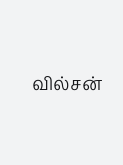வில்சன்